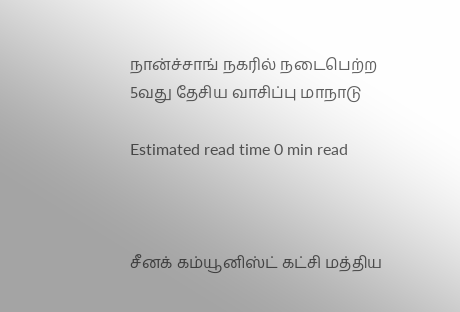நான்ச்சாங் நகரில் நடைபெற்ற 5வது தேசிய வாசிப்பு மாநாடு

Estimated read time 0 min read



சீனக் கம்யூனிஸ்ட் கட்சி மத்திய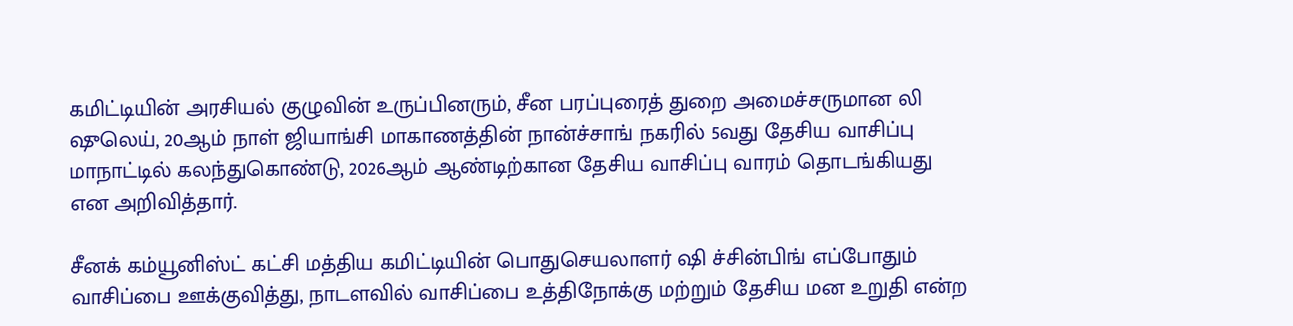கமிட்டியின் அரசியல் குழுவின் உருப்பினரும், சீன பரப்புரைத் துறை அமைச்சருமான லி ஷுலெய், 20ஆம் நாள் ஜியாங்சி மாகாணத்தின் நான்ச்சாங் நகரில் 5வது தேசிய வாசிப்பு மாநாட்டில் கலந்துகொண்டு, 2026ஆம் ஆண்டிற்கான தேசிய வாசிப்பு வாரம் தொடங்கியது என அறிவித்தார்.

சீனக் கம்யூனிஸ்ட் கட்சி மத்திய கமிட்டியின் பொதுசெயலாளர் ஷி ச்சின்பிங் எப்போதும் வாசிப்பை ஊக்குவித்து, நாடளவில் வாசிப்பை உத்திநோக்கு மற்றும் தேசிய மன உறுதி என்ற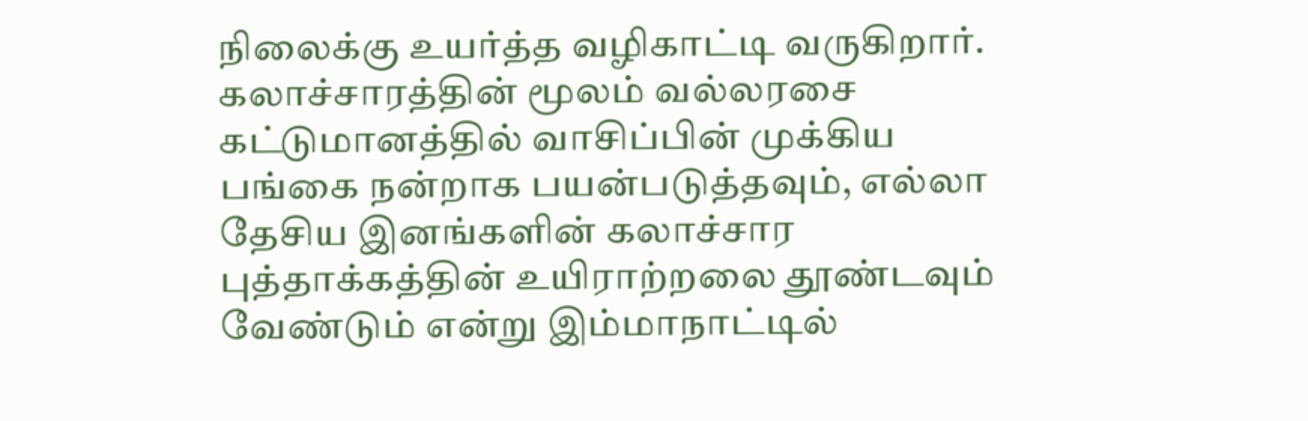நிலைக்கு உயர்த்த வழிகாட்டி வருகிறார். கலாச்சாரத்தின் மூலம் வல்லரசை கட்டுமானத்தில் வாசிப்பின் முக்கிய பங்கை நன்றாக பயன்படுத்தவும், எல்லா தேசிய இனங்களின் கலாச்சார புத்தாக்கத்தின் உயிராற்றலை தூண்டவும் வேண்டும் என்று இம்மாநாட்டில்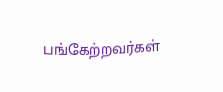பங்கேற்றவர்கள்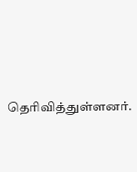தெரிவித்துள்ளனர்.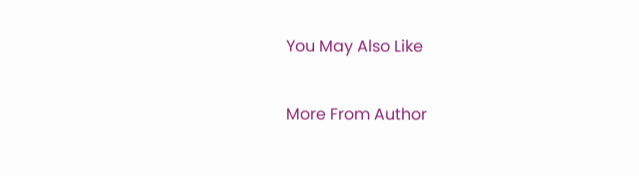You May Also Like

More From Author